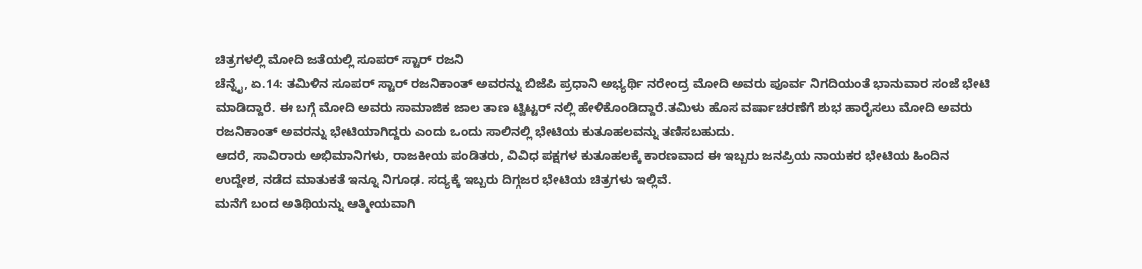ಚಿತ್ರಗಳಲ್ಲಿ ಮೋದಿ ಜತೆಯಲ್ಲಿ ಸೂಪರ್ ಸ್ಟಾರ್ ರಜನಿ
ಚೆನ್ನೈ, ಏ.14: ತಮಿಳಿನ ಸೂಪರ್ ಸ್ಟಾರ್ ರಜನಿಕಾಂತ್ ಅವರನ್ನು ಬಿಜೆಪಿ ಪ್ರಧಾನಿ ಅಭ್ಯರ್ಥಿ ನರೇಂದ್ರ ಮೋದಿ ಅವರು ಪೂರ್ವ ನಿಗದಿಯಂತೆ ಭಾನುವಾರ ಸಂಜೆ ಭೇಟಿ ಮಾಡಿದ್ದಾರೆ. ಈ ಬಗ್ಗೆ ಮೋದಿ ಅವರು ಸಾಮಾಜಿಕ ಜಾಲ ತಾಣ ಟ್ವಿಟ್ಟರ್ ನಲ್ಲಿ ಹೇಳಿಕೊಂಡಿದ್ದಾರೆ.ತಮಿಳು ಹೊಸ ವರ್ಷಾಚರಣೆಗೆ ಶುಭ ಹಾರೈಸಲು ಮೋದಿ ಅವರು ರಜನಿಕಾಂತ್ ಅವರನ್ನು ಭೇಟಿಯಾಗಿದ್ದರು ಎಂದು ಒಂದು ಸಾಲಿನಲ್ಲಿ ಭೇಟಿಯ ಕುತೂಹಲವನ್ನು ತಣಿಸಬಹುದು.
ಆದರೆ, ಸಾವಿರಾರು ಅಭಿಮಾನಿಗಳು, ರಾಜಕೀಯ ಪಂಡಿತರು, ವಿವಿಧ ಪಕ್ಷಗಳ ಕುತೂಹಲಕ್ಕೆ ಕಾರಣವಾದ ಈ ಇಬ್ಬರು ಜನಪ್ರಿಯ ನಾಯಕರ ಭೇಟಿಯ ಹಿಂದಿನ ಉದ್ದೇಶ, ನಡೆದ ಮಾತುಕತೆ ಇನ್ನೂ ನಿಗೂಢ. ಸದ್ಯಕ್ಕೆ ಇಬ್ಬರು ದಿಗ್ಗಜರ ಭೇಟಿಯ ಚಿತ್ರಗಳು ಇಲ್ಲಿವೆ.
ಮನೆಗೆ ಬಂದ ಅತಿಥಿಯನ್ನು ಆತ್ಮೀಯವಾಗಿ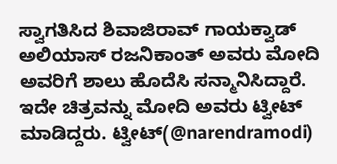ಸ್ವಾಗತಿಸಿದ ಶಿವಾಜಿರಾವ್ ಗಾಯಕ್ವಾಡ್ ಅಲಿಯಾಸ್ ರಜನಿಕಾಂತ್ ಅವರು ಮೋದಿ ಅವರಿಗೆ ಶಾಲು ಹೊದೆಸಿ ಸನ್ಮಾನಿಸಿದ್ದಾರೆ. ಇದೇ ಚಿತ್ರವನ್ನು ಮೋದಿ ಅವರು ಟ್ವೀಟ್ ಮಾಡಿದ್ದರು. ಟ್ವೀಟ್(@narendramodi)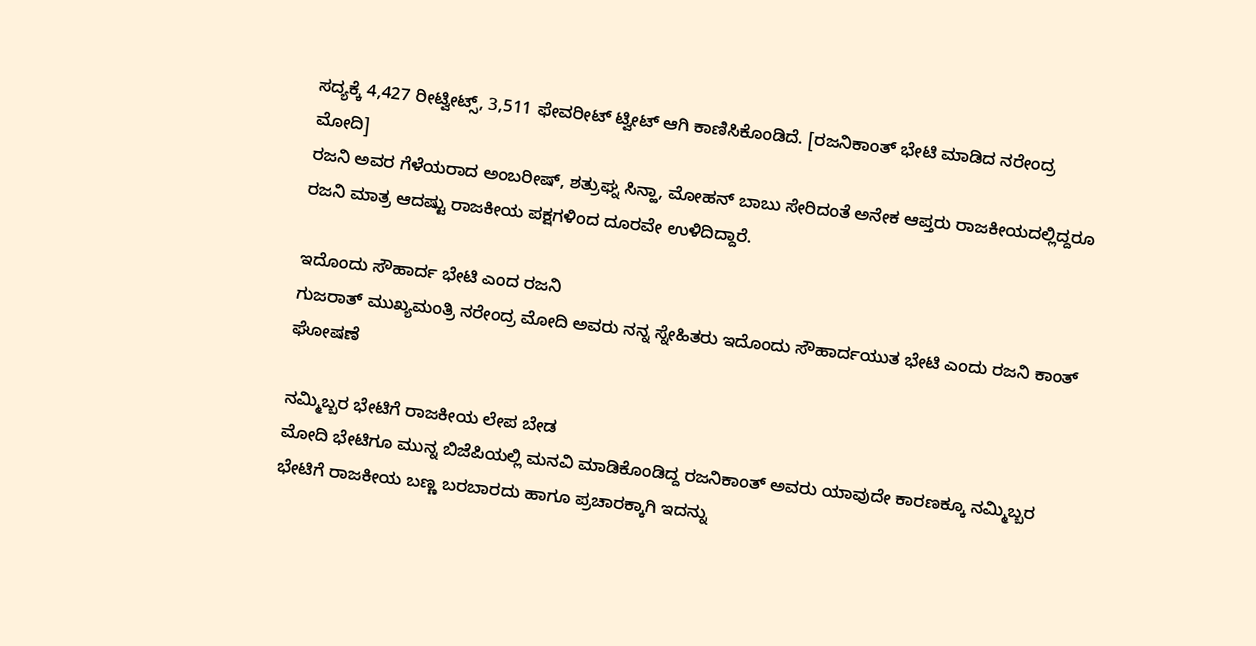ಸದ್ಯಕ್ಕೆ 4,427 ರೀಟ್ವೀಟ್ಸ್, 3,511 ಫೇವರೀಟ್ ಟ್ವೀಟ್ ಆಗಿ ಕಾಣಿಸಿಕೊಂಡಿದೆ. [ರಜನಿಕಾಂತ್ ಭೇಟಿ ಮಾಡಿದ ನರೇಂದ್ರ ಮೋದಿ]
ರಜನಿ ಅವರ ಗೆಳೆಯರಾದ ಅಂಬರೀಷ್, ಶತ್ರುಘ್ನ ಸಿನ್ಹಾ, ಮೋಹನ್ ಬಾಬು ಸೇರಿದಂತೆ ಅನೇಕ ಆಪ್ತರು ರಾಜಕೀಯದಲ್ಲಿದ್ದರೂ ರಜನಿ ಮಾತ್ರ ಆದಷ್ಟು ರಾಜಕೀಯ ಪಕ್ಷಗಳಿಂದ ದೂರವೇ ಉಳಿದಿದ್ದಾರೆ.

ಇದೊಂದು ಸೌಹಾರ್ದ ಭೇಟಿ ಎಂದ ರಜನಿ
ಗುಜರಾತ್ ಮುಖ್ಯಮಂತ್ರಿ ನರೇಂದ್ರ ಮೋದಿ ಅವರು ನನ್ನ ಸ್ನೇಹಿತರು ಇದೊಂದು ಸೌಹಾರ್ದಯುತ ಭೇಟಿ ಎಂದು ರಜನಿ ಕಾಂತ್ ಘೋಷಣೆ

ನಮ್ಮಿಬ್ಬರ ಭೇಟಿಗೆ ರಾಜಕೀಯ ಲೇಪ ಬೇಡ
ಮೋದಿ ಭೇಟಿಗೂ ಮುನ್ನ ಬಿಜೆಪಿಯಲ್ಲಿ ಮನವಿ ಮಾಡಿಕೊಂಡಿದ್ದ ರಜನಿಕಾಂತ್ ಅವರು ಯಾವುದೇ ಕಾರಣಕ್ಕೂ ನಮ್ಮಿಬ್ಬರ ಭೇಟಿಗೆ ರಾಜಕೀಯ ಬಣ್ಣ ಬರಬಾರದು ಹಾಗೂ ಪ್ರಚಾರಕ್ಕಾಗಿ ಇದನ್ನು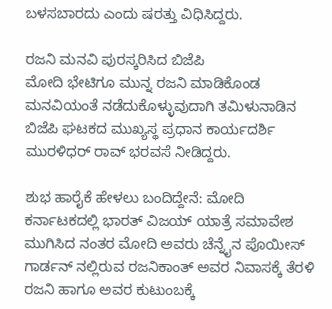ಬಳಸಬಾರದು ಎಂದು ಷರತ್ತು ವಿಧಿಸಿದ್ದರು.

ರಜನಿ ಮನವಿ ಪುರಸ್ಕರಿಸಿದ ಬಿಜೆಪಿ
ಮೋದಿ ಭೇಟಿಗೂ ಮುನ್ನ ರಜನಿ ಮಾಡಿಕೊಂಡ ಮನವಿಯಂತೆ ನಡೆದುಕೊಳ್ಳುವುದಾಗಿ ತಮಿಳುನಾಡಿನ ಬಿಜೆಪಿ ಘಟಕದ ಮುಖ್ಯಸ್ಥ ಪ್ರಧಾನ ಕಾರ್ಯದರ್ಶಿ ಮುರಳಿಧರ್ ರಾವ್ ಭರವಸೆ ನೀಡಿದ್ದರು.

ಶುಭ ಹಾರೈಕೆ ಹೇಳಲು ಬಂದಿದ್ದೇನೆ: ಮೋದಿ
ಕರ್ನಾಟಕದಲ್ಲಿ ಭಾರತ್ ವಿಜಯ್ ಯಾತ್ರೆ ಸಮಾವೇಶ ಮುಗಿಸಿದ ನಂತರ ಮೋದಿ ಅವರು ಚೆನ್ನೈನ ಪೊಯೀಸ್ ಗಾರ್ಡನ್ ನಲ್ಲಿರುವ ರಜನಿಕಾಂತ್ ಅವರ ನಿವಾಸಕ್ಕೆ ತೆರಳಿ ರಜನಿ ಹಾಗೂ ಅವರ ಕುಟುಂಬಕ್ಕೆ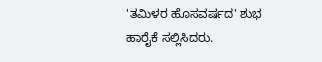'ತಮಿಳರ ಹೊಸವರ್ಷದ' ಶುಭ ಹಾರೈಕೆ ಸಲ್ಲಿಸಿದರು.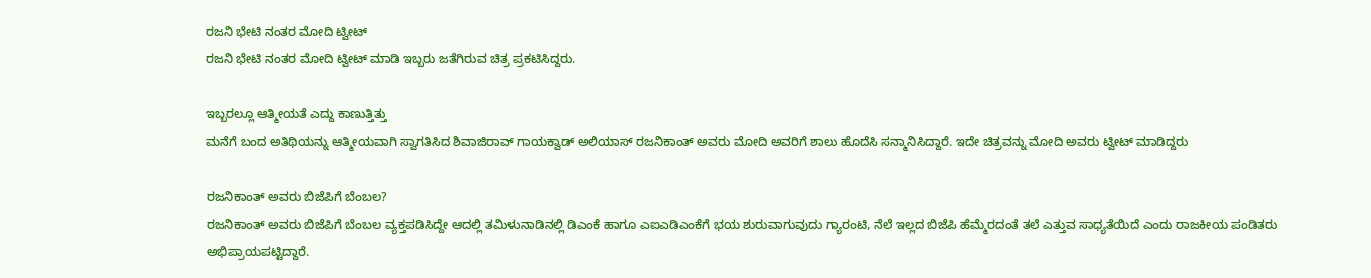ರಜನಿ ಭೇಟಿ ನಂತರ ಮೋದಿ ಟ್ವೀಟ್
ರಜನಿ ಭೇಟಿ ನಂತರ ಮೋದಿ ಟ್ವೀಟ್ ಮಾಡಿ ಇಬ್ಬರು ಜತೆಗಿರುವ ಚಿತ್ರ ಪ್ರಕಟಿಸಿದ್ದರು.

ಇಬ್ಬರಲ್ಲೂ ಆತ್ಮೀಯತೆ ಎದ್ದು ಕಾಣುತ್ತಿತ್ತು
ಮನೆಗೆ ಬಂದ ಅತಿಥಿಯನ್ನು ಆತ್ಮೀಯವಾಗಿ ಸ್ವಾಗತಿಸಿದ ಶಿವಾಜಿರಾವ್ ಗಾಯಕ್ವಾಡ್ ಅಲಿಯಾಸ್ ರಜನಿಕಾಂತ್ ಅವರು ಮೋದಿ ಅವರಿಗೆ ಶಾಲು ಹೊದೆಸಿ ಸನ್ಮಾನಿಸಿದ್ದಾರೆ. ಇದೇ ಚಿತ್ರವನ್ನು ಮೋದಿ ಅವರು ಟ್ವೀಟ್ ಮಾಡಿದ್ದರು

ರಜನಿಕಾಂತ್ ಅವರು ಬಿಜೆಪಿಗೆ ಬೆಂಬಲ?
ರಜನಿಕಾಂತ್ ಅವರು ಬಿಜೆಪಿಗೆ ಬೆಂಬಲ ವ್ಯಕ್ತಪಡಿಸಿದ್ದೇ ಆದಲ್ಲಿ ತಮಿಳುನಾಡಿನಲ್ಲಿ ಡಿಎಂಕೆ ಹಾಗೂ ಎಐಎಡಿಎಂಕೆಗೆ ಭಯ ಶುರುವಾಗುವುದು ಗ್ಯಾರಂಟಿ, ನೆಲೆ ಇಲ್ಲದ ಬಿಜೆಪಿ ಹೆಮ್ಮೆರದಂತೆ ತಲೆ ಎತ್ತುವ ಸಾಧ್ಯತೆಯಿದೆ ಎಂದು ರಾಜಕೀಯ ಪಂಡಿತರು ಅಭಿಪ್ರಾಯಪಟ್ಟಿದ್ದಾರೆ.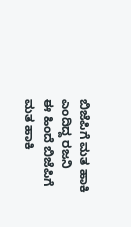ಬಿಜೆಪಿಗೆ ಮತ ಹಾಕಿ ಎಂದಿದ್ದ ರಜನಿ
ಈ ಹಿಂದೆ ಬಿಜೆಪಿಗೆ ಮತ ಹಾಕಿ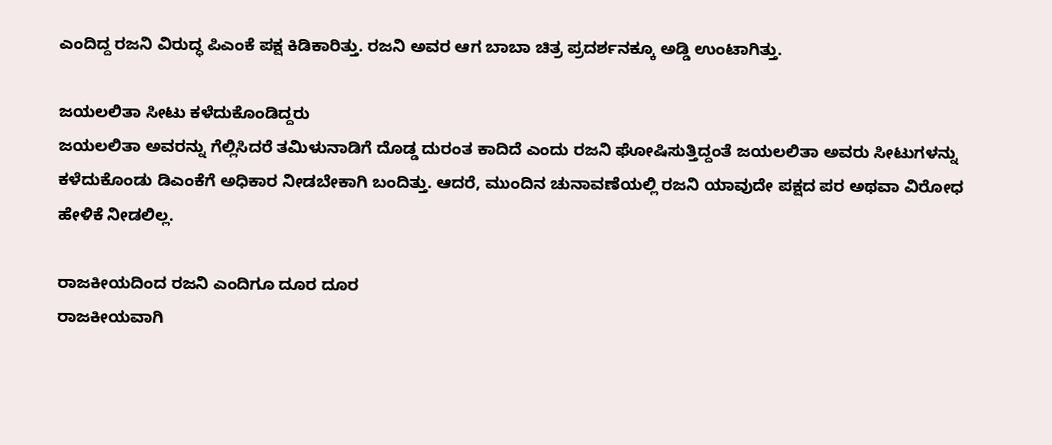ಎಂದಿದ್ದ ರಜನಿ ವಿರುದ್ಧ ಪಿಎಂಕೆ ಪಕ್ಷ ಕಿಡಿಕಾರಿತ್ತು. ರಜನಿ ಅವರ ಆಗ ಬಾಬಾ ಚಿತ್ರ ಪ್ರದರ್ಶನಕ್ಕೂ ಅಡ್ಡಿ ಉಂಟಾಗಿತ್ತು.

ಜಯಲಲಿತಾ ಸೀಟು ಕಳೆದುಕೊಂಡಿದ್ದರು
ಜಯಲಲಿತಾ ಅವರನ್ನು ಗೆಲ್ಲಿಸಿದರೆ ತಮಿಳುನಾಡಿಗೆ ದೊಡ್ಡ ದುರಂತ ಕಾದಿದೆ ಎಂದು ರಜನಿ ಘೋಷಿಸುತ್ತಿದ್ದಂತೆ ಜಯಲಲಿತಾ ಅವರು ಸೀಟುಗಳನ್ನು ಕಳೆದುಕೊಂಡು ಡಿಎಂಕೆಗೆ ಅಧಿಕಾರ ನೀಡಬೇಕಾಗಿ ಬಂದಿತ್ತು. ಆದರೆ, ಮುಂದಿನ ಚುನಾವಣೆಯಲ್ಲಿ ರಜನಿ ಯಾವುದೇ ಪಕ್ಷದ ಪರ ಅಥವಾ ವಿರೋಧ ಹೇಳಿಕೆ ನೀಡಲಿಲ್ಲ.

ರಾಜಕೀಯದಿಂದ ರಜನಿ ಎಂದಿಗೂ ದೂರ ದೂರ
ರಾಜಕೀಯವಾಗಿ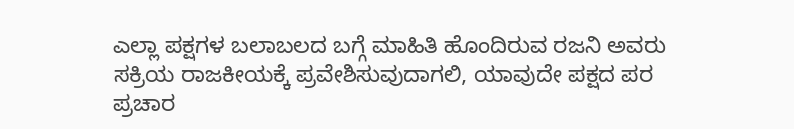ಎಲ್ಲಾ ಪಕ್ಷಗಳ ಬಲಾಬಲದ ಬಗ್ಗೆ ಮಾಹಿತಿ ಹೊಂದಿರುವ ರಜನಿ ಅವರು ಸಕ್ರಿಯ ರಾಜಕೀಯಕ್ಕೆ ಪ್ರವೇಶಿಸುವುದಾಗಲಿ, ಯಾವುದೇ ಪಕ್ಷದ ಪರ ಪ್ರಚಾರ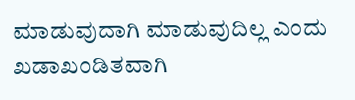ಮಾಡುವುದಾಗಿ ಮಾಡುವುದಿಲ್ಲ ಎಂದು ಖಡಾಖಂಡಿತವಾಗಿ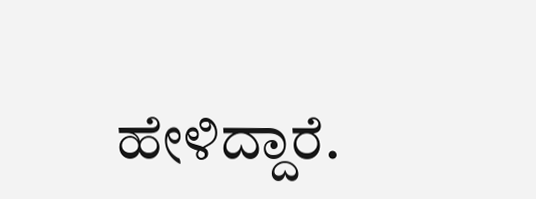ಹೇಳಿದ್ದಾರೆ.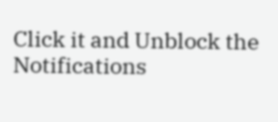Click it and Unblock the Notifications